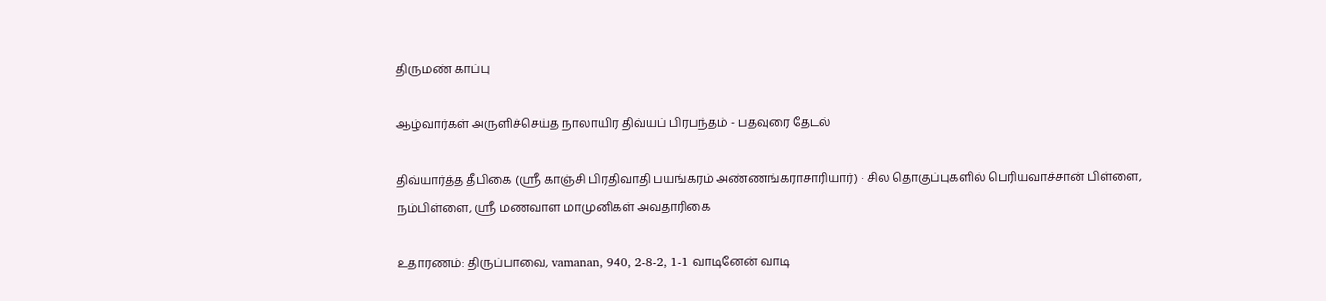திருமண் காப்பு

ஆழ்வார்கள் அருளிச்செய்த நாலாயிர திவ்யப் பிரபந்தம் - பதவுரை தேடல்

திவ்யார்த்த தீபிகை (ஸ்ரீ காஞ்சி பிரதிவாதி பயங்கரம் அண்ணங்கராசாரியார்) · சில தொகுப்புகளில் பெரியவாச்சான் பிள்ளை, நம்பிள்ளை, ஸ்ரீ மணவாள மாமுனிகள் அவதாரிகை

உதாரணம்: திருப்பாவை, vamanan, 940, 2-8-2, 1-1 வாடினேன் வாடி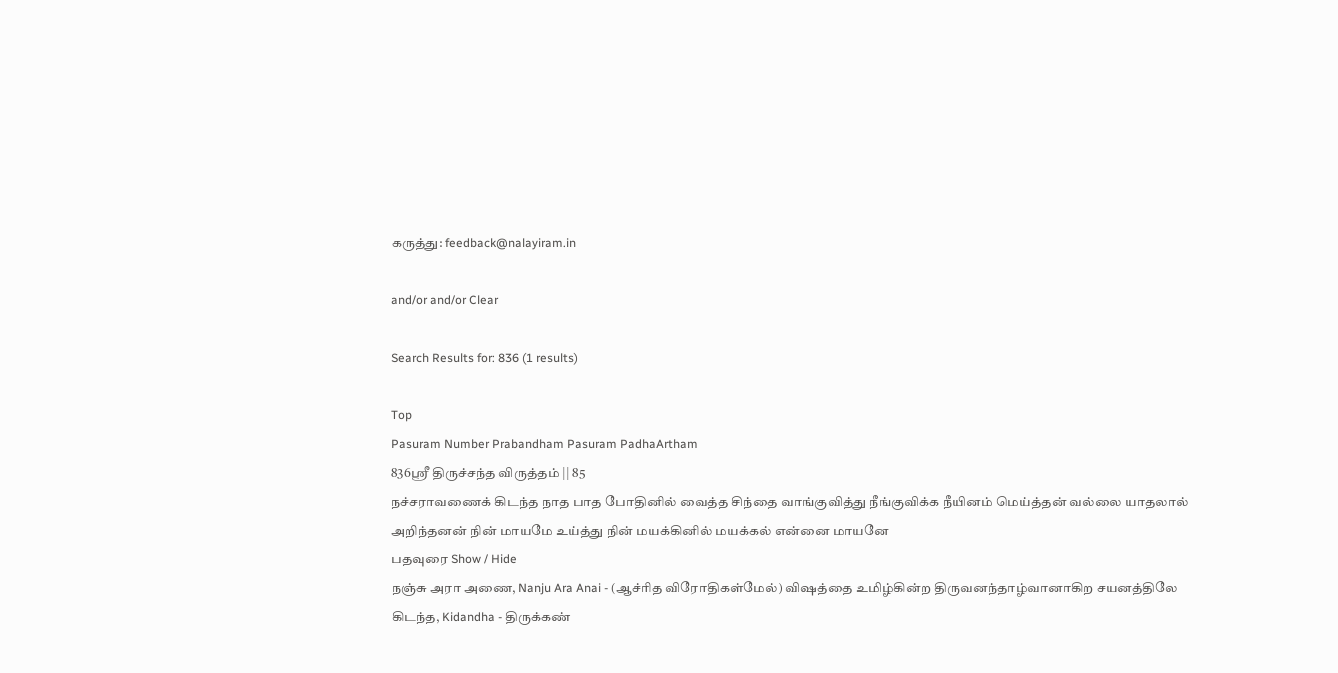கருத்து: feedback@nalayiram.in

and/or and/or Clear

Search Results for: 836 (1 results)

Top
Pasuram Number Prabandham Pasuram PadhaArtham
836ஸ்ரீ திருச்சந்த விருத்தம் || 85
நச்சராவணைக் கிடந்த நாத பாத போதினில் வைத்த சிந்தை வாங்குவித்து நீங்குவிக்க நீயினம் மெய்த்தன் வல்லை யாதலால் அறிந்தனன் நின் மாயமே உய்த்து நின் மயக்கினில் மயக்கல் என்னை மாயனே
பதவுரை Show / Hide
நஞ்சு அரா அணை, Nanju Ara Anai - (ஆச்ரித விரோதிகள்மேல்) விஷத்தை உமிழ்கின்ற திருவனந்தாழ்வானாகிற சயனத்திலே
கிடந்த, Kidandha - திருக்கண்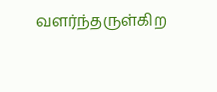வளர்ந்தருள்கிற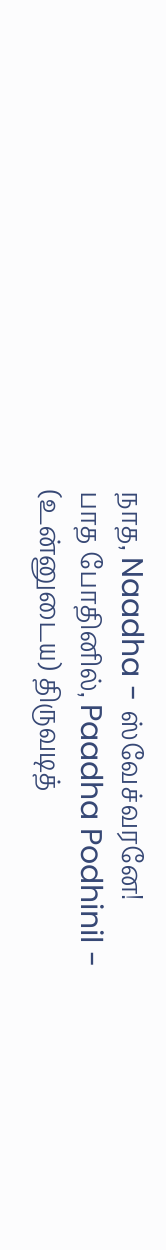நாத, Naadha - ஸ்வேச்வரனே!
பாத போதினில், Paadha Podhinil - (உன்னுடைய) திருவடித்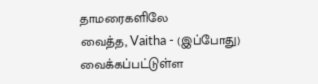தாமரைகளிலே
வைத்த, Vaitha - (இப்போது) வைக்கப்பட்டுள்ள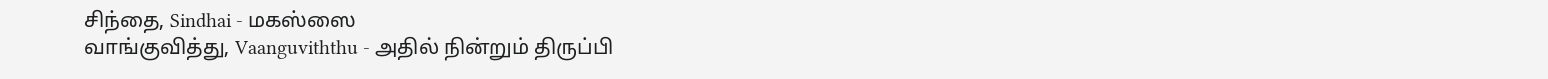சிந்தை, Sindhai - மகஸ்ஸை
வாங்குவித்து, Vaanguviththu - அதில் நின்றும் திருப்பி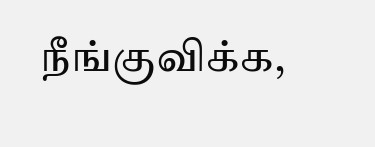நீங்குவிக்க,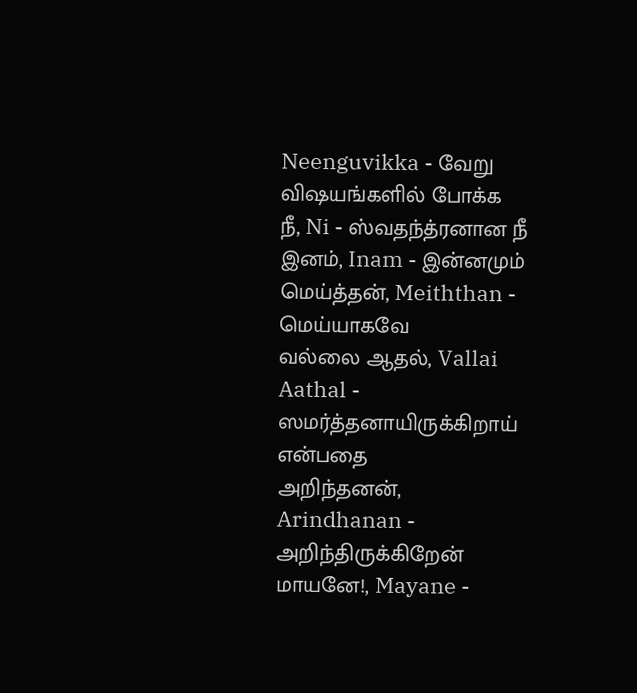Neenguvikka - வேறு விஷயங்களில் போக்க
நீ, Ni - ஸ்வதந்த்ரனான நீ
இனம், Inam - இன்னமும்
மெய்த்தன், Meiththan - மெய்யாகவே
வல்லை ஆதல், Vallai Aathal - ஸமர்த்தனாயிருக்கிறாய் என்பதை
அறிந்தனன், Arindhanan - அறிந்திருக்கிறேன்
மாயனே!, Mayane -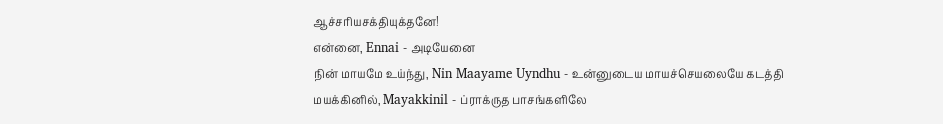ஆச்சரியசக்தியுக்தனே!
என்னை, Ennai - அடியேனை
நின் மாயமே உய்ந்து, Nin Maayame Uyndhu - உன்னுடைய மாயச்செயலையே கடத்தி
மயக்கினில், Mayakkinil - ப்ராக்ருத பாசங்களிலே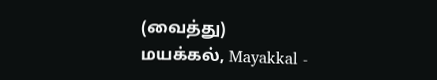(வைத்து)
மயக்கல், Mayakkal -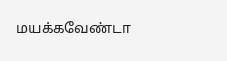மயக்கவேண்டா